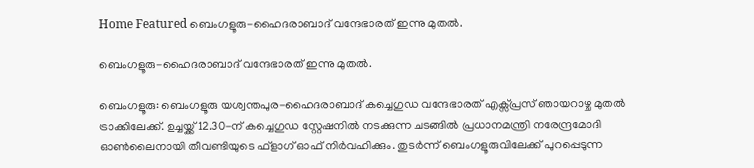Home Featured ബെംഗളൂരു-ഹൈദരാബാദ് വന്ദേഭാരത് ഇന്നു മുതൽ.

ബെംഗളൂരു-ഹൈദരാബാദ് വന്ദേഭാരത് ഇന്നു മുതൽ.

ബെംഗളൂരു: ബെംഗളൂരു യശ്വന്തപുര-ഹൈദരാബാദ് കച്ചെഗുഡ വന്ദേഭാരത് എക്സ്‌പ്രസ് ഞായറാഴ്ച മുതൽ ട്രാക്കിലേക്ക്. ഉച്ചയ്ക്ക് 12.30-ന് കച്ചെഗുഡ സ്റ്റേഷനിൽ നടക്കുന്ന ചടങ്ങിൽ പ്രധാനമന്ത്രി നരേന്ദ്രമോദി ഓൺലൈനായി തീവണ്ടിയുടെ ഫ്ളാഗ് ഓഫ് നിർവഹിക്കും. തുടർന്ന് ബെംഗളൂരുവിലേക്ക് പുറപ്പെടുന്ന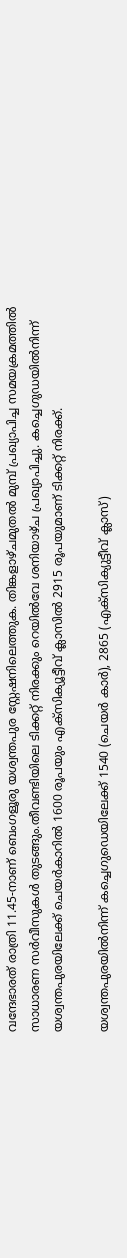വന്ദേഭാരത് രാത്രി 11.45-നാണ് ബെംഗളൂരു യശ്വന്തപുര സ്റ്റേഷനിലെത്തുക. തിങ്കളാഴ്ചമുതൽ മുമ്പ് പ്രഖ്യാപിച്ച സമയക്രമത്തിൽ സാധാരണ സർവീസുകൾ തുടങ്ങും.തീവണ്ടിയിലെ ടിക്കറ്റ് നിരക്കും റെയിൽവേ ശനിയാഴ്ച പ്രഖ്യാപിച്ചു. കച്ചെഗുഡയിൽനിന്ന് യശ്വന്തപുരയിലേക്ക് ചെയർകാറിൽ 1600 രൂപയും എക്സിക്യൂട്ടീവ് ക്ലാസിൽ 2915 രൂപയുമാണ് ടിക്കറ്റ് നിരക്ക്.

യശ്വന്തപുരയിൽനിന്ന് കച്ചെഗുഡെയിലേക്ക് 1540 (ചെയർ കാർ), 2865 (എക്സിക്യുട്ടീവ് ക്ലാസ്)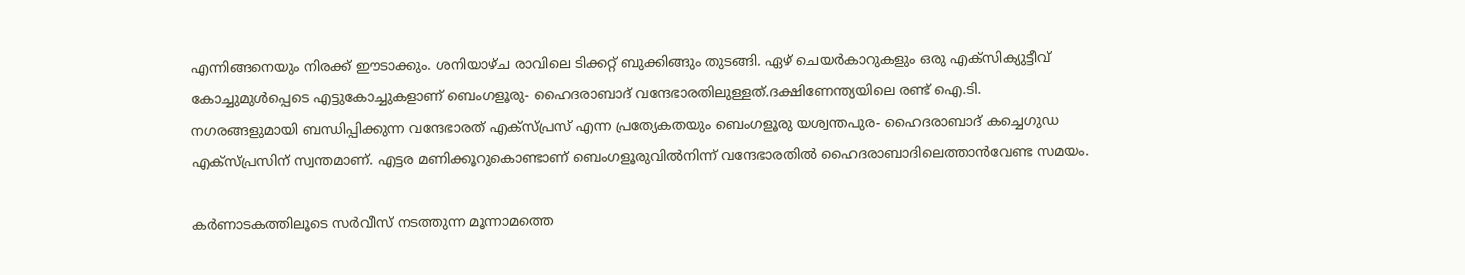എന്നിങ്ങനെയും നിരക്ക് ഈടാക്കും. ശനിയാഴ്ച രാവിലെ ടിക്കറ്റ് ബുക്കിങ്ങും തുടങ്ങി. ഏഴ് ചെയർകാറുകളും ഒരു എക്സിക്യുട്ടീവ് കോച്ചുമുൾപ്പെടെ എട്ടുകോച്ചുകളാണ് ബെംഗളൂരു- ഹൈദരാബാദ് വന്ദേഭാരതിലുള്ളത്.ദക്ഷിണേന്ത്യയിലെ രണ്ട് ഐ.ടി. നഗരങ്ങളുമായി ബന്ധിപ്പിക്കുന്ന വന്ദേഭാരത് എക്സ്പ്രസ് എന്ന പ്രത്യേകതയും ബെംഗളൂരു യശ്വന്തപുര- ഹൈദരാബാദ് കച്ചെഗുഡ എക്സ്‌പ്രസിന് സ്വന്തമാണ്. എട്ടര മണിക്കൂറുകൊണ്ടാണ് ബെംഗളൂരുവിൽനിന്ന് വന്ദേഭാരതിൽ ഹൈദരാബാദിലെത്താൻവേണ്ട സമയം.

കർണാടകത്തിലൂടെ സർവീസ് നടത്തുന്ന മൂന്നാമത്തെ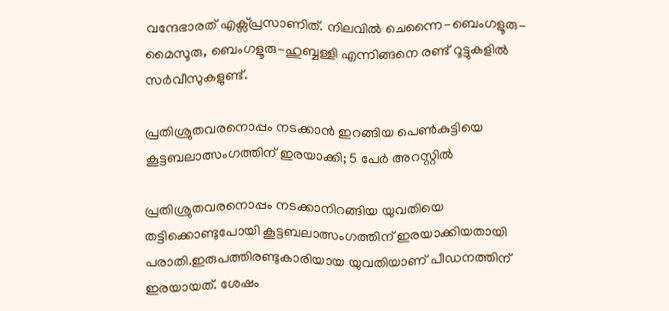വന്ദേഭാരത് എക്സ്‌പ്രസാണിത്. നിലവിൽ ചെന്നൈ-ബെംഗളൂരു-മൈസൂരു, ബെംഗളൂരു-ഹുബ്ബള്ളി എന്നിങ്ങനെ രണ്ട് റൂട്ടുകളിൽ സർവീസുകളുണ്ട്.

പ്രതിശ്രുതവരനൊപ്പം നടക്കാൻ ഇറങ്ങിയ പെണ്‍കുട്ടിയെ കൂട്ടബലാത്സംഗത്തിന് ഇരയാക്കി; 5 പേര്‍ അറസ്റ്റില്‍

പ്രതിശ്രുതവരനൊപ്പം നടക്കാനിറങ്ങിയ യുവതിയെ തട്ടിക്കൊണ്ടുപോയി കൂട്ടബലാത്സംഗത്തിന് ഇരയാക്കിയതായി പരാതി.ഇരുപത്തിരണ്ടുകാരിയായ യുവതിയാണ് പീഡനത്തിന് ഇരയായത്. ശേഷം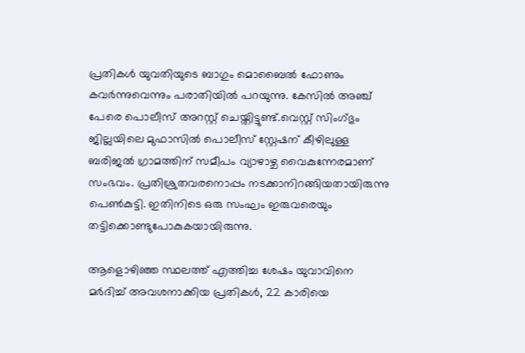പ്രതികള്‍ യുവതിയുടെ ബാഗും മൊബൈല്‍ ഫോണും കവര്‍ന്നുവെന്നും പരാതിയില്‍ പറയുന്നു. കേസില്‍ അഞ്ച് പേരെ പൊലീസ് അറസ്റ്റ് ചെയ്തിട്ടുണ്ട്.വെസ്റ്റ് സിംഗ്ഭും ജില്ലയിലെ മുഫാസില്‍ പൊലീസ് സ്റ്റേഷന് കീഴിലുള്ള ബരിജല്‍ ഗ്രാമത്തിന് സമീപം വ്യാഴാഴ്ച വൈകുന്നേരമാണ് സംഭവം. പ്രതിശ്രുതവരനൊപ്പം നടക്കാനിറങ്ങിയതായിരുന്നു പെണ്‍കുട്ടി. ഇതിനിടെ ഒരു സംഘം ഇരുവരെയും തട്ടിക്കൊണ്ടുപോകുകയായിരുന്നു.

ആളൊഴിഞ്ഞ സ്ഥലത്ത് എത്തിച്ച ശേഷം യുവാവിനെ മര്‍ദിച്ച്‌ അവശനാക്കിയ പ്രതികള്‍, 22 കാരിയെ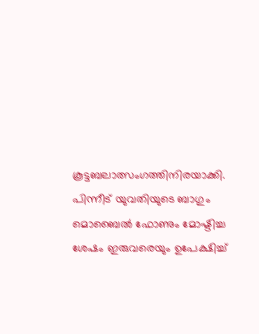കൂട്ടബലാത്സംഗത്തിനിരയാക്കി. പിന്നീട് യുവതിയുടെ ബാഗും മൊബൈല്‍ ഫോണും മോഷ്ടിച്ച ശേഷം ഇരുവരെയും ഉപേക്ഷിച്ച്‌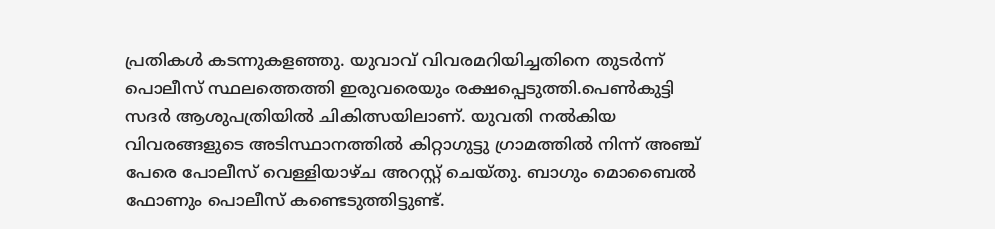പ്രതികള്‍ കടന്നുകളഞ്ഞു. യുവാവ് വിവരമറിയിച്ചതിനെ തുടര്‍ന്ന് പൊലീസ് സ്ഥലത്തെത്തി ഇരുവരെയും രക്ഷപ്പെടുത്തി.പെണ്‍കുട്ടി സദര്‍ ആശുപത്രിയില്‍ ചികിത്സയിലാണ്. യുവതി നല്‍കിയ വിവരങ്ങളുടെ അടിസ്ഥാനത്തില്‍ കിറ്റാഗുട്ടു ഗ്രാമത്തില്‍ നിന്ന് അഞ്ച് പേരെ പോലീസ് വെള്ളിയാഴ്ച അറസ്റ്റ് ചെയ്തു. ബാഗും മൊബൈല്‍ ഫോണും പൊലീസ് കണ്ടെടുത്തിട്ടുണ്ട്.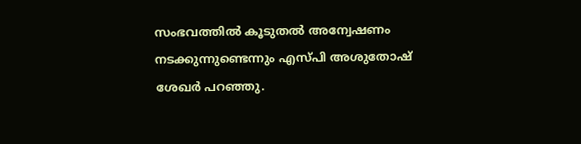സംഭവത്തില്‍ കൂടുതല്‍ അന്വേഷണം നടക്കുന്നുണ്ടെന്നും എസ്പി അശുതോഷ് ശേഖര്‍ പറഞ്ഞു.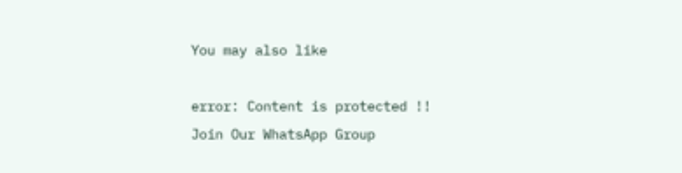You may also like

error: Content is protected !!
Join Our WhatsApp Group